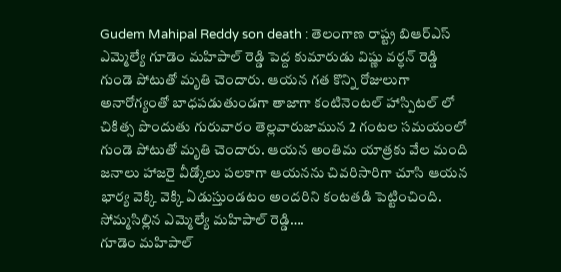Gudem Mahipal Reddy son death : తెలంగాణ రాష్ట్ర బిఆర్ఎస్ ఎమ్మెల్యే గూడెం మహిపాల్ రెడ్డి పెద్ద కుమారుడు విష్ణు వర్ధన్ రెడ్డి గుండె పోటుతో మృతి చెందారు. ఆయన గత కొన్ని రోజులుగా అనారోగ్యంతో బాధపడుతుండగా తాజాగా కంటినెంటల్ హాస్పిటల్ లో చికిత్స పొందుతు గురువారం తెల్లవారుజామున 2 గంటల సమయంలో గుండె పోటుతో మృతి చెందారు. ఆయన అంతిమ యాత్రకు వేల మంది జనాలు హాజరై వీడ్కోలు పలకాగా ఆయనను చివరిసారిగా చూసి ఆయన భార్య వెక్కి వెక్కి ఏడుస్తుండటం అందరిని కంటతడి పెట్టించింది.
సోమ్మసిల్లిన ఎమ్మెల్యే మహిపాల్ రెడ్డి….
గూడెం మహిపాల్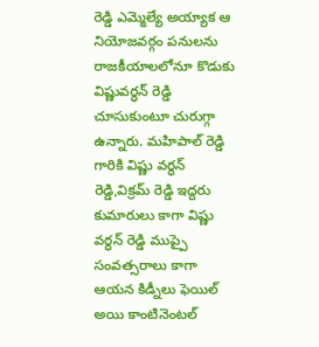రెడ్డి ఎమ్మెల్యే అయ్యాక ఆ నియోజవర్గం పనులను రాజకీయాలలోనూ కొడుకు విష్ణువర్ధన్ రెడ్డి చూసుకుంటూ చురుగ్గా ఉన్నారు. మహిపాల్ రెడ్డి గారికి విష్ణు వర్ధన్ రెడ్డి,విక్రమ్ రెడ్డి ఇద్దరు కుమారులు కాగా విష్ణు వర్ధన్ రెడ్డి ముప్పై సంవత్సరాలు కాగా ఆయన కిడ్నీలు ఫెయిల్ అయి కాంటినెంటల్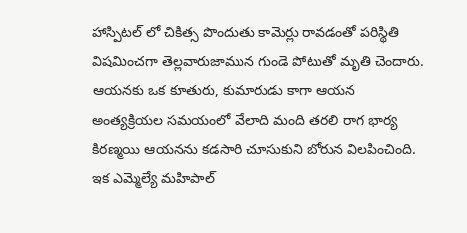హాస్పిటల్ లో చికిత్స పొందుతు కామెర్లు రావడంతో పరిస్థితి విషమించగా తెల్లవారుజామున గుండె పోటుతో మృతి చెందారు.
ఆయనకు ఒక కూతురు, కుమారుడు కాగా ఆయన అంత్యక్రియల సమయంలో వేలాది మంది తరలి రాగ భార్య కిరణ్మయి ఆయనను కడసారి చూసుకుని బోరున విలపించింది. ఇక ఎమ్మెల్యే మహిపాల్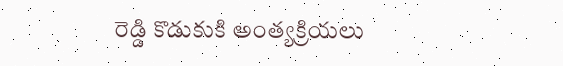రెడ్డి కొడుకుకి అంత్యక్రియలు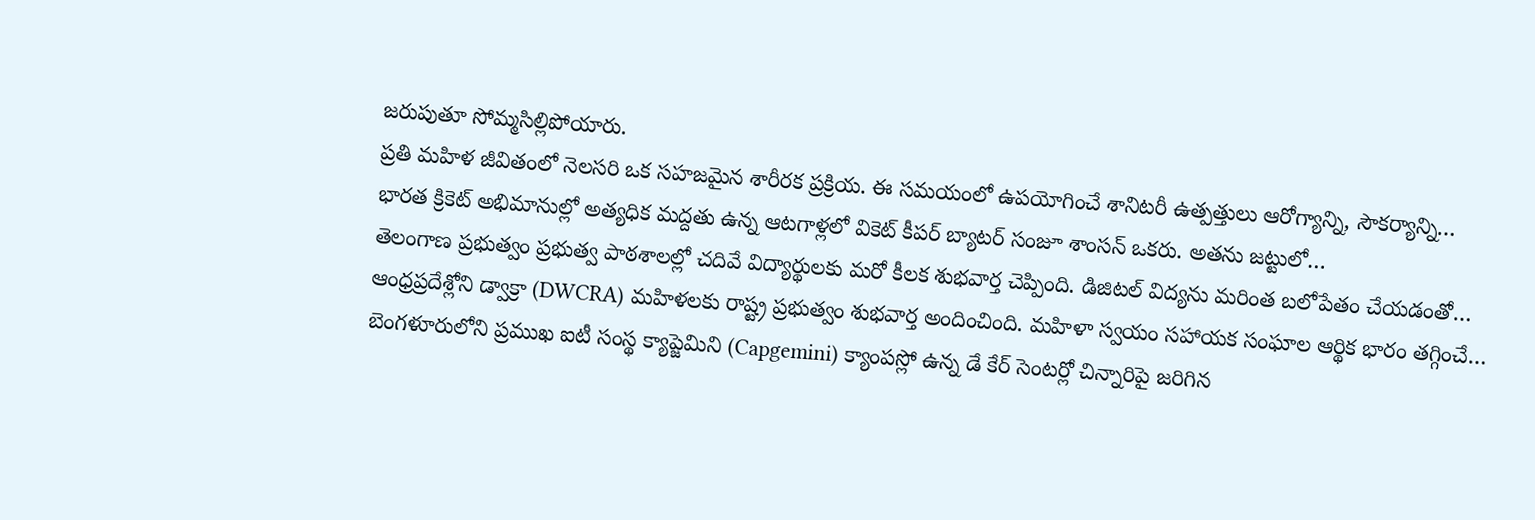జరుపుతూ సోమ్మసిల్లిపోయారు.
ప్రతి మహిళ జీవితంలో నెలసరి ఒక సహజమైన శారీరక ప్రక్రియ. ఈ సమయంలో ఉపయోగించే శానిటరీ ఉత్పత్తులు ఆరోగ్యాన్ని, సౌకర్యాన్ని…
భారత క్రికెట్ అభిమానుల్లో అత్యధిక మద్దతు ఉన్న ఆటగాళ్లలో వికెట్ కీపర్ బ్యాటర్ సంజూ శాంసన్ ఒకరు. అతను జట్టులో…
తెలంగాణ ప్రభుత్వం ప్రభుత్వ పాఠశాలల్లో చదివే విద్యార్థులకు మరో కీలక శుభవార్త చెప్పింది. డిజిటల్ విద్యను మరింత బలోపేతం చేయడంతో…
ఆంధ్రప్రదేశ్లోని డ్వాక్రా (DWCRA) మహిళలకు రాష్ట్ర ప్రభుత్వం శుభవార్త అందించింది. మహిళా స్వయం సహాయక సంఘాల ఆర్థిక భారం తగ్గించే…
బెంగళూరులోని ప్రముఖ ఐటీ సంస్థ క్యాప్జెమిని (Capgemini) క్యాంపస్లో ఉన్న డే కేర్ సెంటర్లో చిన్నారిపై జరిగిన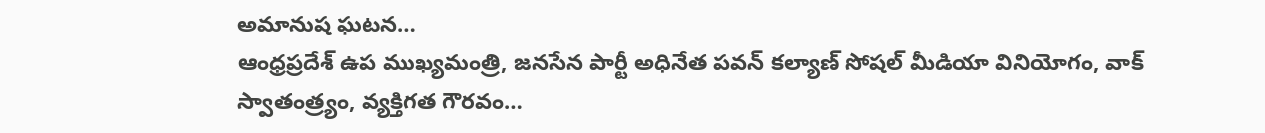అమానుష ఘటన…
ఆంధ్రప్రదేశ్ ఉప ముఖ్యమంత్రి, జనసేన పార్టీ అధినేత పవన్ కల్యాణ్ సోషల్ మీడియా వినియోగం, వాక్ స్వాతంత్ర్యం, వ్యక్తిగత గౌరవం…